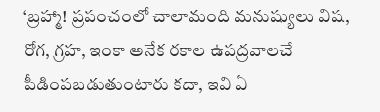‘బ్రహ్మా! ప్రపంచంలో చాలామంది మనుష్యులు విష, రోగ, గ్రహ, ఇంకా అనేక రకాల ఉపద్రవాలచే పీడింపబడుతుంటారు కదా, ఇవి ఏ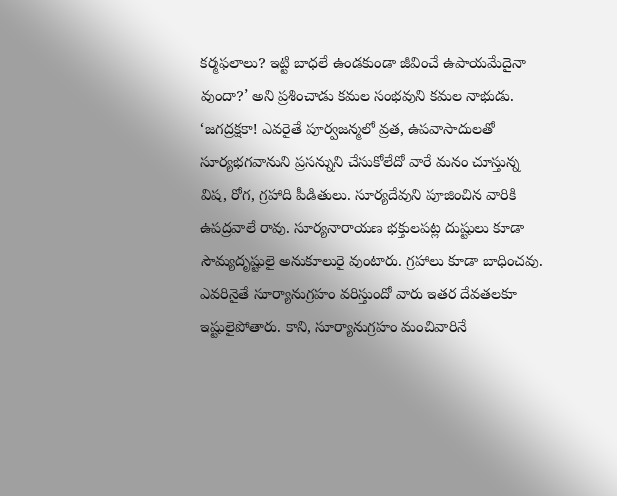కర్మఫలాలు? ఇట్టి బాధలే ఉండకుండా జీవించే ఉపాయమేదైనా వుందా?’ అని ప్రశించాడు కమల సంభవుని కమల నాభుడు.
‘జగద్రక్షకా! ఎవరైతే పూర్వజన్మలో వ్రత, ఉపవాసాదులతో సూర్యభగవానుని ప్రసన్నుని చేసుకోలేదో వారే మనం చూస్తున్న విష, రోగ, గ్రహాది పీడితులు. సూర్యదేవుని పూజించిన వారికి ఉపద్రవాలే రావు. సూర్యనారాయణ భక్తులపట్ల దుష్టులు కూడా సౌమ్యదృష్టులై అనుకూలురై వుంటారు. గ్రహాలు కూడా బాధించవు. ఎవరినైతే సూర్యానుగ్రహం వరిస్తుందో వారు ఇతర దేవతలకూ ఇష్టులైపోతారు. కాని, సూర్యానుగ్రహం మంచివారినే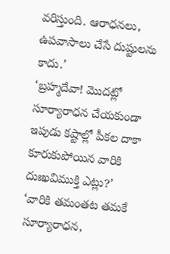వరిస్తుంది. ఆరాధనలు, ఉపవాసాలు చేసే దుష్టులను కాదు.’
‘బ్రహ్మదేవా! మొదట్లో సూర్యారాధన చేయకుండా ఇపుడు కష్టాల్లో పీకల దాకా కూరుకుపోయిన వారికి దుఃఖవిముక్తి ఎట్లు?’
‘వారికి తమంతట తమకే సూర్యారాధన,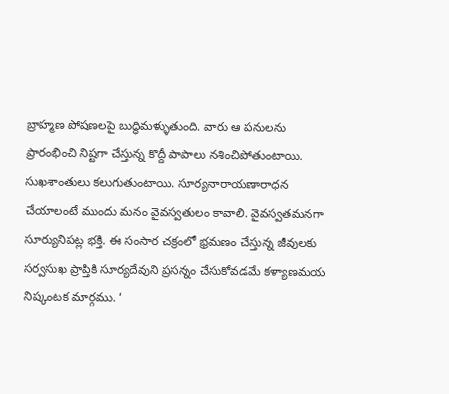బ్రాహ్మణ పోషణలపై బుద్ధిమళ్ళుతుంది. వారు ఆ పనులను ప్రారంభించి నిష్టగా చేస్తున్న కొద్దీ పాపాలు నశించిపోతుంటాయి. సుఖశాంతులు కలుగుతుంటాయి. సూర్యనారాయణారాధన చేయాలంటే ముందు మనం వైవస్వతులం కావాలి. వైవస్వతమనగా సూర్యునిపట్ల భక్తి. ఈ సంసార చక్రంలో భ్రమణం చేస్తున్న జీవులకు సర్వసుఖ ప్రాప్తికి సూర్యదేవుని ప్రసన్నం చేసుకోవడమే కళ్యాణమయ నిష్కంటక మార్గము. ‘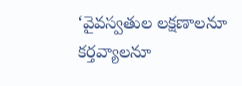‘వైవస్వతుల లక్షణాలనూ కర్తవ్యాలనూ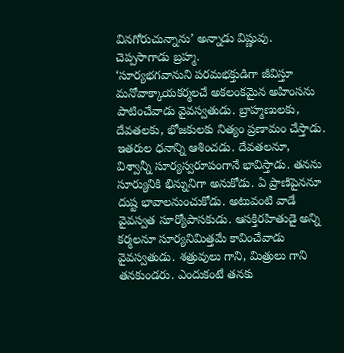వినగోరుచున్నాను’ అన్నాడు విష్ణువు. చెప్పసాగాడు బ్రహ్మ.
‘సూర్యభగవానుని పరమభక్తుడిగా జీవిస్తూ మనోవాక్కాయకర్మలచే అకలంకమైన అహింసను పాటించేవాడు వైవస్వతుడు. బ్రాహ్మణులకు, దేవతలకు, భోజకులకు నిత్యం ప్రణామం చేస్తాడు. ఇతరుల ధనాన్ని ఆశించడు. దేవతలనూ, విశ్వాన్నీ సూర్యస్వరూపంగానే భావిస్తాడు. తనను సూర్యునికి భిన్నునిగా అనుకోడు. ఏ ప్రాణిపైననూ దుష్ట భావాలనుంచుకోడు. అటువంటి వాడే వైవస్వత సూర్యోపాసకుడు. ఆసక్తిరహితుడై అన్ని కర్మలనూ సూర్యనిమిత్తమే కావించేవాడు వైవస్వతుడు. శత్రువులు గాని, మిత్రులు గాని తనకుండరు. ఎందుకంటే తనకు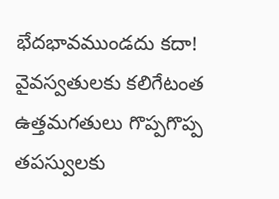భేదభావముండదు కదా! వైవస్వతులకు కలిగేటంత ఉత్తమగతులు గొప్పగొప్ప తపస్వులకు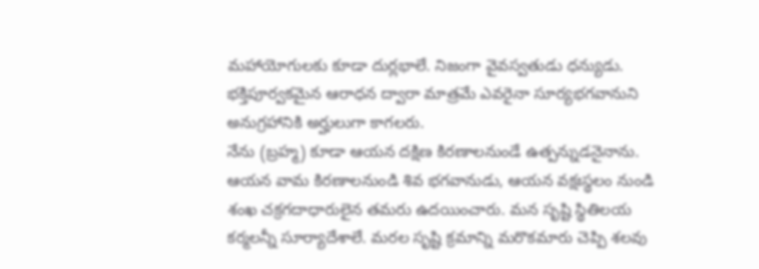మహాయోగులకు కూడా దుర్లభాలే. నిజంగా వైవస్వతుడు ధన్యుడు. భక్తిపూర్వకమైన ఆరాధన ద్వారా మాత్రమే ఎవరైనా సూర్యభగవానుని అనుగ్రహానికి అర్హులుగా కాగలరు.
నేను (బ్రహ్మ) కూడా ఆయన దక్షిణ కిరణాలనుండే ఉత్పన్నుడనైనాను. ఆయన వామ కిరణాలనుండి శివ భగవానుడు, ఆయన వక్షఃస్థలం నుండి శంఖ చక్రగదాధారులైన తమరు ఉదయించారు. మన సృష్టి స్థితిలయ కర్మలన్నీ సూర్యాదేశాలే. మరల సృష్టి క్రమాన్ని మరొకమారు చెప్పి శలవు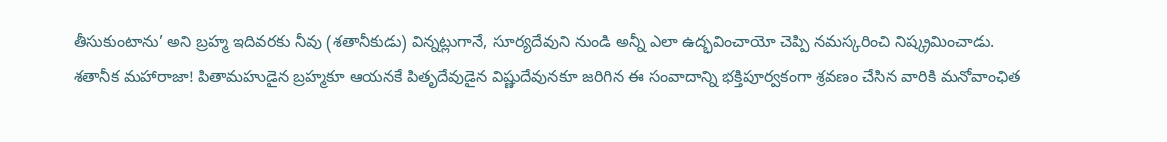తీసుకుంటాను’ అని బ్రహ్మ ఇదివరకు నీవు (శతానీకుడు) విన్నట్లుగానే, సూర్యదేవుని నుండి అన్నీ ఎలా ఉద్భవించాయో చెప్పి నమస్కరించి నిష్క్రమించాడు.
శతానీక మహారాజా! పితామహుడైన బ్రహ్మకూ ఆయనకే పితృదేవుడైన విష్ణుదేవునకూ జరిగిన ఈ సంవాదాన్ని భక్తిపూర్వకంగా శ్రవణం చేసిన వారికి మనోవాంఛిత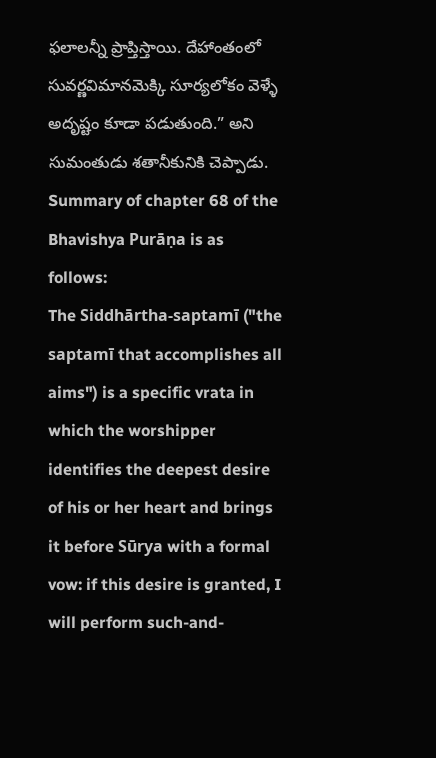ఫలాలన్నీ ప్రాప్తిస్తాయి. దేహాంతంలో సువర్ణవిమానమెక్కి సూర్యలోకం వెళ్ళే అదృష్టం కూడా పడుతుంది.” అని సుమంతుడు శతానీకునికి చెప్పాడు.
Summary of chapter 68 of the Bhavishya Purāṇa is as follows:
The Siddhārtha-saptamī ("the saptamī that accomplishes all aims") is a specific vrata in which the worshipper identifies the deepest desire of his or her heart and brings it before Sūrya with a formal vow: if this desire is granted, I will perform such-and-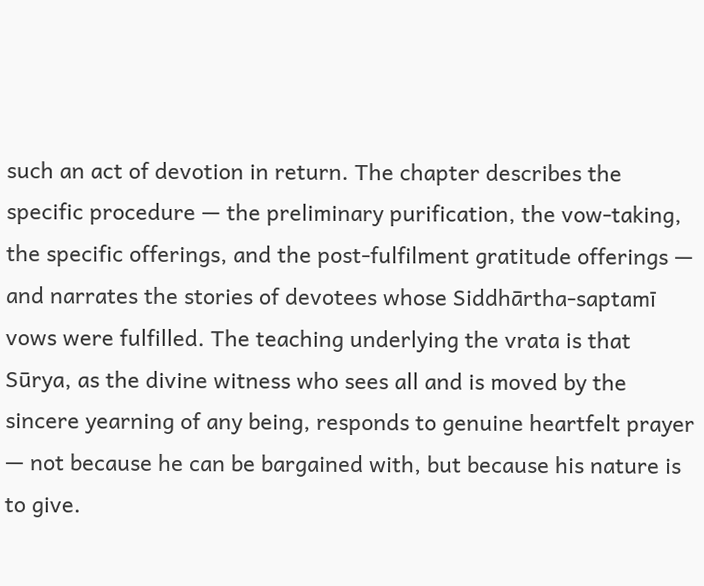such an act of devotion in return. The chapter describes the specific procedure — the preliminary purification, the vow-taking, the specific offerings, and the post-fulfilment gratitude offerings — and narrates the stories of devotees whose Siddhārtha-saptamī vows were fulfilled. The teaching underlying the vrata is that Sūrya, as the divine witness who sees all and is moved by the sincere yearning of any being, responds to genuine heartfelt prayer — not because he can be bargained with, but because his nature is to give.